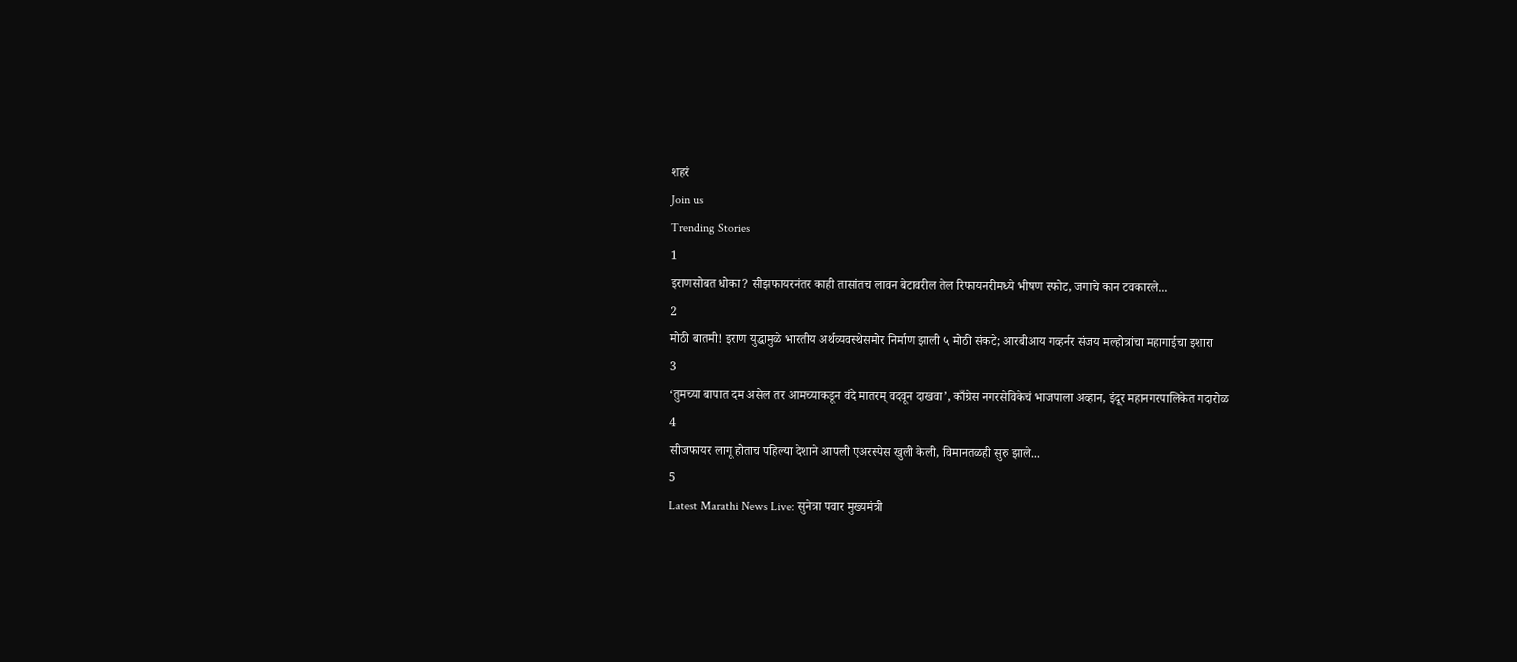शहरं
Join us
Trending Stories
1
इराणसोबत धोका? सीझफायरनंतर काही तासांतच लावन बेटावरील तेल रिफायनरीमध्ये भीषण स्फोट, जगाचे कान टवकारले...
2
मोठी बातमी! इराण युद्धामुळे भारतीय अर्थव्यवस्थेसमोर निर्माण झाली ५ मोठी संकटे; आरबीआय गव्हर्नर संजय मल्होत्रांचा महागाईचा इशारा
3
‘तुमच्या बापात दम असेल तर आमच्याकडून वंदे मातरम् वदवून दाखवा’, काँग्रेस नगरसेविकेचं भाजपाला अव्हान, इंदूर महानगरपालिकेत गदारोळ
4
सीजफायर लागू होताच पहिल्या देशाने आपली एअरस्पेस खुली केली, विमानतळही सुरु झाले...
5
Latest Marathi News Live: सुनेत्रा पवार मुख्यमंत्री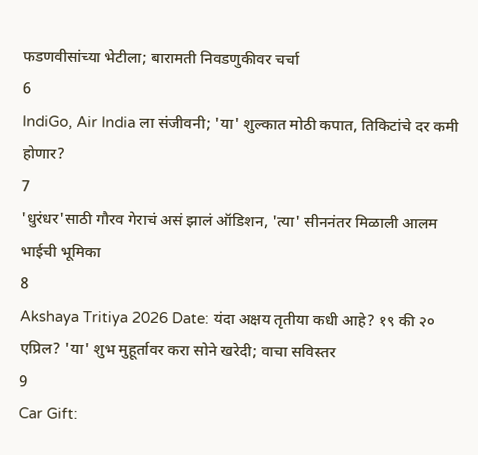फडणवीसांच्या भेटीला; बारामती निवडणुकीवर चर्चा
6
IndiGo, Air India ला संजीवनी; 'या' शुल्कात मोठी कपात, तिकिटांचे दर कमी होणार?
7
'धुरंधर'साठी गौरव गेराचं असं झालं ऑडिशन, 'त्या' सीननंतर मिळाली आलम भाईची भूमिका
8
Akshaya Tritiya 2026 Date: यंदा अक्षय तृतीया कधी आहे? १९ की २० एप्रिल? 'या' शुभ मुहूर्तावर करा सोने खरेदी; वाचा सविस्तर
9
Car Gift: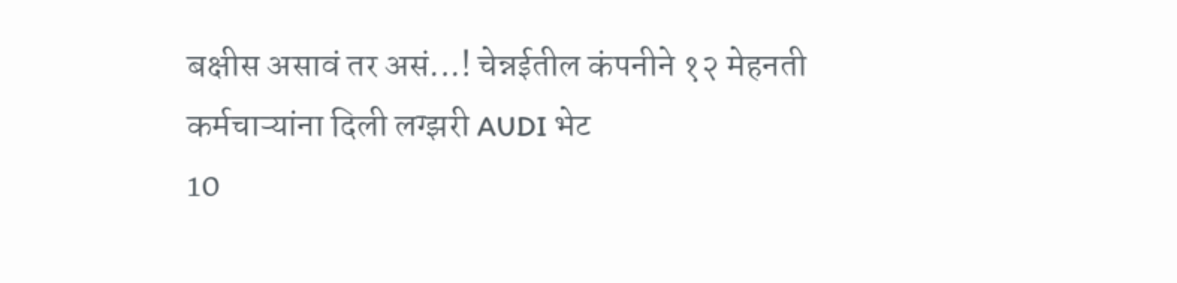बक्षीस असावं तर असं...! चेन्नईतील कंपनीने १२ मेहनती कर्मचाऱ्यांना दिली लग्झरी AUDI भेट
10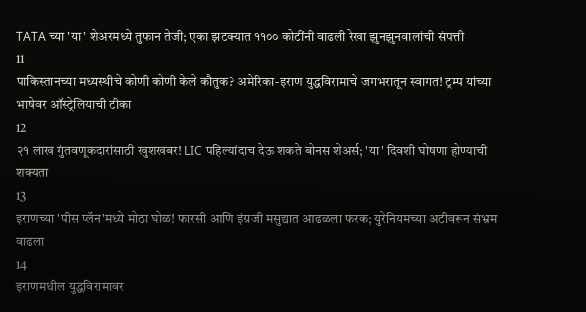TATA च्या 'या' शेअरमध्ये तुफान तेजी; एका झटक्यात ११०० कोटींनी वाढली रेखा झुनझुनवालांची संपत्ती
11
पाकिस्तानच्या मध्यस्थीचे कोणी कोणी केले कौतुक? अमेरिका-इराण युद्धविरामाचे जगभरातून स्वागत! ट्रम्प यांच्या भाषेवर ऑस्ट्रेलियाची टीका
12
२१ लाख गुंतवणूकदारांसाठी खुशखबर! LIC पहिल्यांदाच देऊ शकते बोनस शेअर्स; 'या' दिवशी घोषणा होण्याची शक्यता
13
इराणच्या 'पीस प्लॅन'मध्ये मोठा घोळ! फारसी आणि इंग्रजी मसुद्यात आढळला फरक; युरेनियमच्या अटीवरून संभ्रम वाढला
14
इराणमधील युद्धविरामावर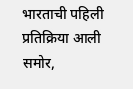भारताची पहिली प्रतिक्रिया आली समोर,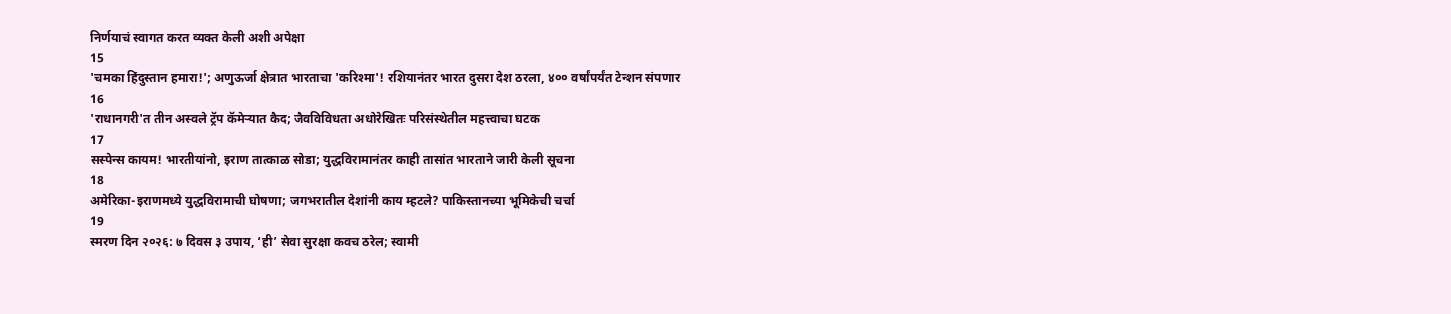निर्णयाचं स्वागत करत व्यक्त केली अशी अपेक्षा
15
'चमका हिंदुस्तान हमारा!'; अणुऊर्जा क्षेत्रात भारताचा 'करिश्मा'! रशियानंतर भारत दुसरा देश ठरला, ४०० वर्षांपर्यंत टेन्शन संपणार
16
'राधानगरी'त तीन अस्वले ट्रॅप कॅमेऱ्यात कैद; जैवविविधता अधोरेखितः परिसंस्थेतील महत्त्वाचा घटक
17
सस्पेन्स कायम! भारतीयांनो, इराण तात्काळ सोडा; युद्धविरामानंतर काही तासांत भारताने जारी केली सूचना
18
अमेरिका-इराणमध्ये युद्धविरामाची घोषणा; जगभरातील देशांनी काय म्हटले? पाकिस्तानच्या भूमिकेची चर्चा
19
स्मरण दिन २०२६: ७ दिवस ३ उपाय, ‘ही’ सेवा सुरक्षा कवच ठरेल; स्वामी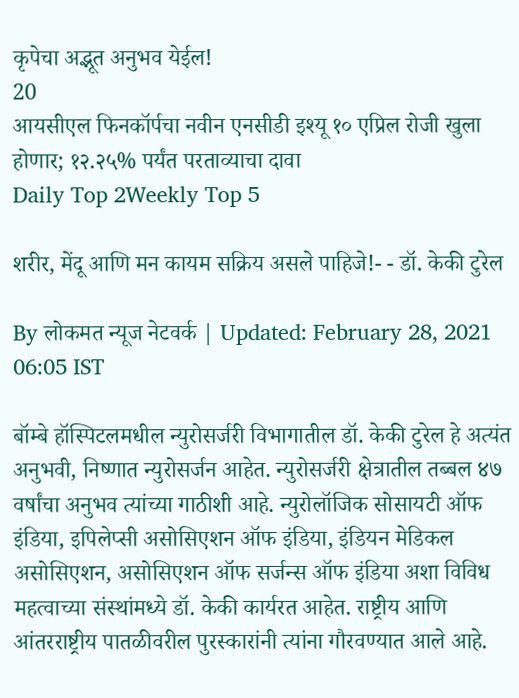कृपेचा अद्भूत अनुभव येईल!
20
आयसीएल फिनकॉर्पचा नवीन एनसीडी इश्यू १० एप्रिल रोजी खुला होणार; १२.२५% पर्यंत परताव्याचा दावा
Daily Top 2Weekly Top 5

शरीर, मेंदू आणि मन कायम सक्रिय असले पाहिजे!- - डॉ. केकी टुरेल

By लोकमत न्यूज नेटवर्क | Updated: February 28, 2021 06:05 IST

बॉम्बे हॉस्पिटलमधील न्युरोसर्जरी विभागातील डॉ. केकी टुरेल हे अत्यंत अनुभवी, निष्णात न्युरोसर्जन आहेत. न्युरोसर्जरी क्षेत्रातील तब्बल ४७ वर्षांचा अनुभव त्यांच्या गाठीशी आहे. न्युरोलॉजिक सोसायटी ऑफ इंडिया, इपिलेप्सी असोसिएशन ऑफ इंडिया, इंडियन मेडिकल असोसिएशन, असोसिएशन ऑफ सर्जन्स ऑफ इंडिया अशा विविध महत्वाच्या संस्थांमध्ये डॉ. केकी कार्यरत आहेत. राष्ट्रीय आणि आंतरराष्ट्रीय पातळीवरील पुरस्कारांनी त्यांना गौरवण्यात आले आहे.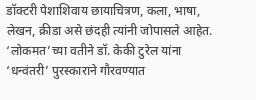डॉक्टरी पेशाशिवाय छायाचित्रण, कला, भाषा, लेखन, क्रीडा असे छंदही त्यांनी जोपासले आहेत. ‘लोकमत’च्या वतीने डॉ. केकी टुरेल यांना ‘धन्वंतरी’ पुरस्काराने गौरवण्यात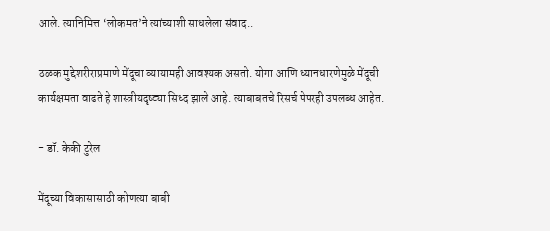आले. त्यानिमित्त ‘लोकमत’ने त्यांच्याशी साधलेला संवाद..

ठळक मुद्देशरीराप्रमाणे मेंदूचा व्यायामही आवश्यक असतो. योगा आणि ध्यानधारणेमुळे मेंदूची कार्यक्षमता वाढते हे शास्त्रीयदृष्ट्या सिध्द झाले आहे. त्याबाबतचे रिसर्च पेपरही उपलब्ध आहेत.

- डॉ. केकी टुरेल

मेंदूच्या विकासासाठी कोणत्या बाबी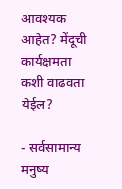आवश्यक आहेत? मेंदूची कार्यक्षमता कशी वाढवता येईल?

- सर्वसामान्य मनुष्य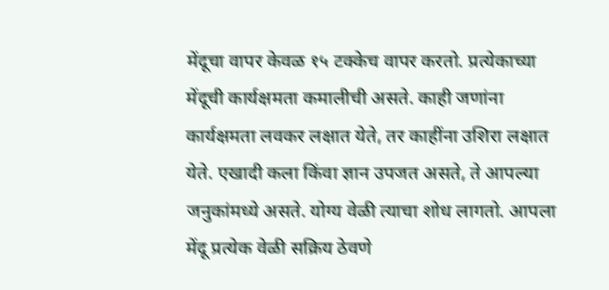मेंदूचा वापर केवळ १५ टक्केच वापर करतो. प्रत्येकाच्या मेंदूची कार्यक्षमता कमालीची असते. काही जणांना कार्यक्षमता लवकर लक्षात येते, तर काहींना उशिरा लक्षात येते. एखादी कला किंवा ज्ञान उपजत असते, ते आपल्या जनुकांमध्ये असते. योग्य वेळी त्याचा शोध लागतो. आपला मेंदू प्रत्येक वेळी सक्रिय ठेवणे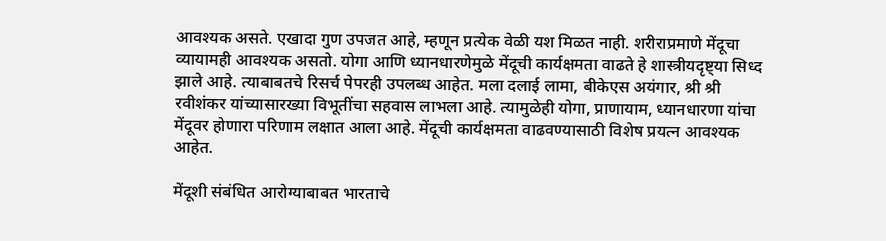आवश्यक असते. एखादा गुण उपजत आहे, म्हणून प्रत्येक वेळी यश मिळत नाही. शरीराप्रमाणे मेंदूचा व्यायामही आवश्यक असतो. योगा आणि ध्यानधारणेमुळे मेंदूची कार्यक्षमता वाढते हे शास्त्रीयदृष्ट्या सिध्द झाले आहे. त्याबाबतचे रिसर्च पेपरही उपलब्ध आहेत. मला दलाई लामा, बीकेएस अयंगार, श्री श्री रवीशंकर यांच्यासारख्या विभूतींचा सहवास लाभला आहे. त्यामुळेही योगा, प्राणायाम, ध्यानधारणा यांचा मेंदूवर होणारा परिणाम लक्षात आला आहे. मेंदूची कार्यक्षमता वाढवण्यासाठी विशेष प्रयत्न आवश्यक आहेत.

मेंदूशी संबंधित आरोग्याबाबत भारताचे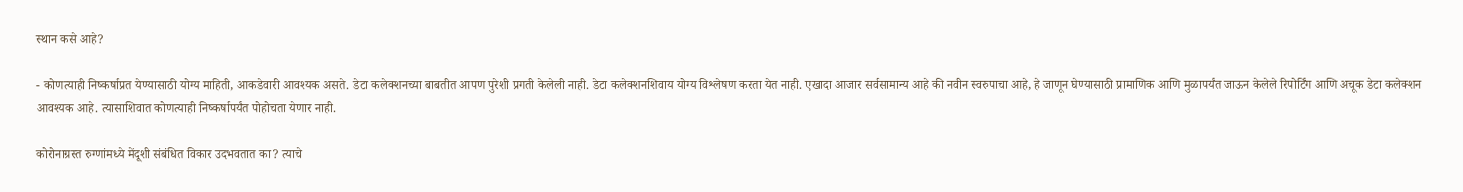स्थान कसे आहे?

- कोणत्याही निष्कर्षाप्रत येण्यासाठी योग्य माहिती, आकडेवारी आवश्यक असते. डेटा कलेक्शनच्या बाबतीत आपण पुरेशी प्रगती केलेली नाही. डेटा कलेक्शनशिवाय योग्य विश्लेषण करता येत नाही. एखादा आजार सर्वसामान्य आहे की नवीन स्वरुपाचा आहे, हे जाणून घेण्यासाठी प्रामाणिक आणि मुळापर्यंत जाऊन केलेले रिपोर्टिंग आणि अचूक डेटा कलेक्शन आवश्यक आहे. त्यासाशिवात कोणत्याही निष्कर्षापर्यंत पोहोचता येणार नाही.

कोरोनाग्रस्त रुग्णांमध्ये मेंदूशी संबंधित विकार उदभवतात का? त्याचे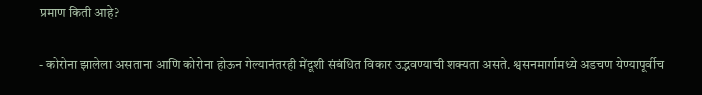प्रमाण किती आहे?

- कोरोना झालेला असताना आणि कोरोना होऊन गेल्यानंतरही मेंदूशी संबंधित विकार उद्भवण्याची शक्यता असते. श्वसनमार्गामध्ये अडचण येण्यापूर्वीच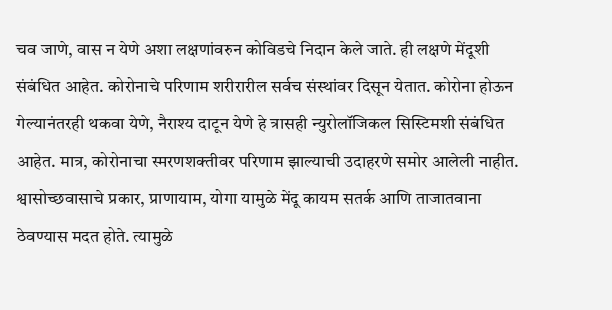चव जाणे, वास न येणे अशा लक्षणांवरुन कोविडचे निदान केले जाते. ही लक्षणे मेंदूशी संबंधित आहेत. कोरोनाचे परिणाम शरीरारील सर्वच संस्थांवर दिसून येतात. कोरोना होऊन गेल्यानंतरही थकवा येणे, नैराश्य दाटून येणे हे त्रासही न्युरोलॉजिकल सिस्टिमशी संबंधित आहेत. मात्र, कोरोनाचा स्मरणशक्तीवर परिणाम झाल्याची उदाहरणे समोर आलेली नाहीत. श्वासोच्छवासाचे प्रकार, प्राणायाम, योगा यामुळे मेंदू कायम सतर्क आणि ताजातवाना ठेवण्यास मदत होते. त्यामुळे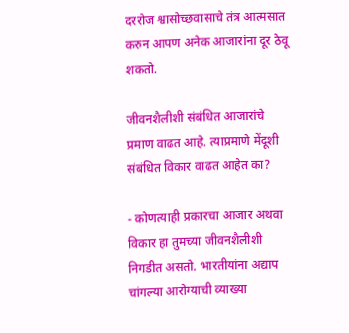दररोज श्वासोच्छवासाचे तंत्र आत्मसात करुन आपण अनेक आजारांना दूर ठेवू शकतो.

जीवनशैलीशी संबंधित आजारांचे प्रमाण वाढत आहे. त्याप्रमाणे मेंदूशी संबंधित विकार वाढत आहेत का?

- कोणत्याही प्रकारचा आजार अथवा विकार हा तुमच्या जीवनशैलीशी निगडीत असतो. भारतीयांना अद्याप चांगल्या आरोग्याची व्याख्या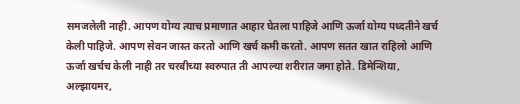समजलेली नाही. आपण योग्य त्याच प्रमाणात आहार घेतला पाहिजे आणि ऊर्जा योग्य पध्दतीने खर्च केली पाहिजे. आपण सेवन जास्त करतो आणि खर्च कमी करतो. आपण सतत खात राहिलो आणि ऊर्जा खर्चच केली नाही तर चरबीच्या स्वरुपात ती आपल्या शरीरात जमा होते. डिमेन्शिया, अल्झायमर,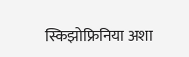स्किझोफ्रिनिया अशा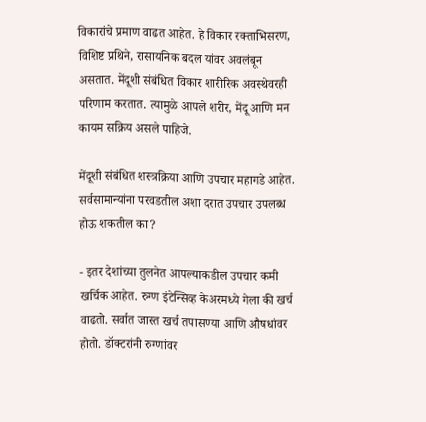विकारांचे प्रमाण वाढत आहेत. हे विकार रक्ताभिसरण, विशिष्ट प्रथिने, रासायनिक बदल यांवर अवलंबून असतात. मेंदूशी संबंधित विकार शारीरिक अवस्थेवरही परिणाम करतात. त्यामुळे आपले शरीर, मेंदू आणि मन कायम सक्रिय असले पाहिजे.

मेंदूशी संबंधित शस्त्रक्रिया आणि उपचार महागडे आहेत. सर्वसामान्यांना परवडतील अशा दरात उपचार उपलब्ध होऊ शकतील का?

- इतर देशांच्या तुलनेत आपल्याकडील उपचार कमी खर्चिक आहेत. रुग्ण इंटेन्सिव्ह केअरमध्ये गेला की खर्च वाढतो. सर्वात जास्त खर्च तपासण्या आणि औषधांवर होतो. डॉक्टरांनी रुग्णांवर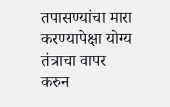तपासण्यांचा मारा करण्यापेक्षा योग्य तंत्राचा वापर करुन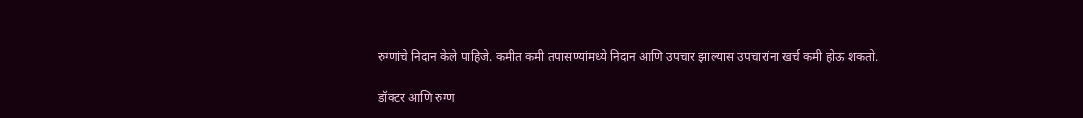रुग्णांचे निदान केले पाहिजे. कमीत कमी तपासण्यांमध्ये निदान आणि उपचार झाल्यास उपचारांना खर्च कमी होऊ शकतो.

डॉक्टर आणि रुग्ण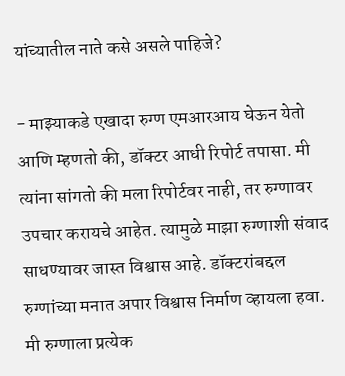यांच्यातील नाते कसे असले पाहिजे?

- माझ्याकडे एखादा रुग्ण एमआरआय घेऊन येतो आणि म्हणतो की, डॉक्टर आधी रिपोर्ट तपासा. मी त्यांना सांगतो की मला रिपोर्टवर नाही, तर रुग्णावर उपचार करायचे आहेत. त्यामुळे माझा रुग्णाशी संवाद साधण्यावर जास्त विश्वास आहे. डॉक्टरांबद्दल रुग्णांच्या मनात अपार विश्वास निर्माण व्हायला हवा. मी रुग्णाला प्रत्येक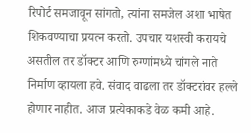रिपोर्ट समजावून सांगतो, त्यांना समजेल अशा भाषेत शिकवण्याचा प्रयत्न करतो. उपचार यशस्वी करायचे असतील तर डॉक्टर आणि रुग्णांमध्ये चांगले नाते निर्माण व्हायला हवे. संवाद वाढला तर डॉक्टरांवर हल्ले होणार नाहीत. आज प्रत्येकाकडे वेळ कमी आहे.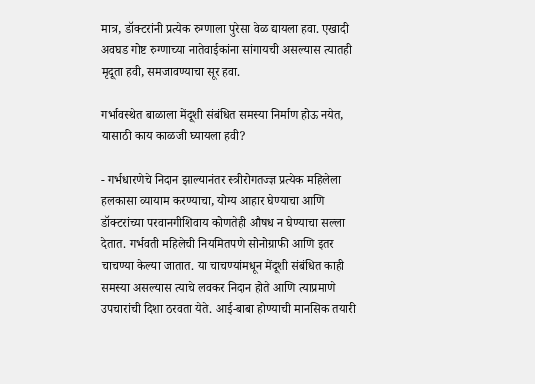मात्र, डॉक्टरांनी प्रत्येक रुग्णाला पुरेसा वेळ द्यायला हवा. एखादी अवघड गोष्ट रुग्णाच्या नातेवाईकांना सांगायची असल्यास त्यातही मृदूता हवी, समजावण्याचा सूर हवा.

गर्भावस्थेत बाळाला मेंदूशी संबंधित समस्या निर्माण होऊ नयेत, यासाठी काय काळजी घ्यायला हवी?

- गर्भधारणेचे निदान झाल्यानंतर स्त्रीरोगतज्ज्ञ प्रत्येक महिलेला हलकासा व्यायाम करण्याचा, योग्य आहार घेण्याचा आणि डॉक्टरांच्या परवानगीशिवाय कोणतेही औषध न घेण्याचा सल्ला देतात. गर्भवती महिलेची नियमितपणे सोनोग्राफी आणि इतर चाचण्या केल्या जातात. या चाचण्यांमधून मेंदूशी संबंधित काही समस्या असल्यास त्याचे लवकर निदान होते आणि त्याप्रमाणे उपचारांची दिशा ठरवता येते. आई-बाबा होण्याची मानसिक तयारी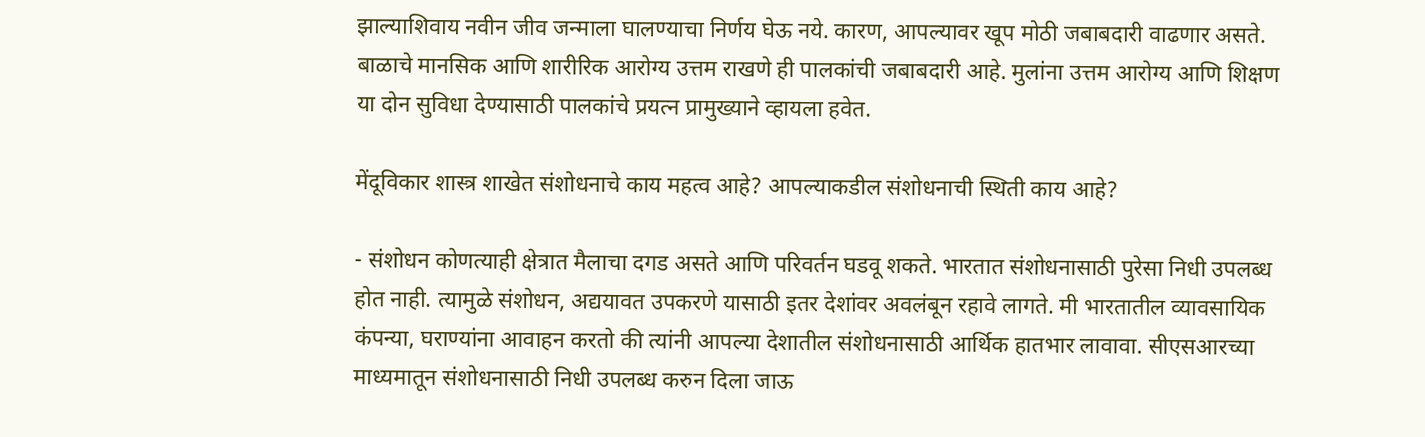झाल्याशिवाय नवीन जीव जन्माला घालण्याचा निर्णय घेऊ नये. कारण, आपल्यावर खूप मोठी जबाबदारी वाढणार असते. बाळाचे मानसिक आणि शारीरिक आरोग्य उत्तम राखणे ही पालकांची जबाबदारी आहे. मुलांना उत्तम आरोग्य आणि शिक्षण या दोन सुविधा देण्यासाठी पालकांचे प्रयत्न प्रामुख्याने व्हायला हवेत.

मेंदूविकार शास्त्र शाखेत संशोधनाचे काय महत्व आहे? आपल्याकडील संशोधनाची स्थिती काय आहे?

- संशोधन कोणत्याही क्षेत्रात मैलाचा दगड असते आणि परिवर्तन घडवू शकते. भारतात संशोधनासाठी पुरेसा निधी उपलब्ध होत नाही. त्यामुळे संशोधन, अद्ययावत उपकरणे यासाठी इतर देशांवर अवलंबून रहावे लागते. मी भारतातील व्यावसायिक कंपन्या, घराण्यांना आवाहन करतो की त्यांनी आपल्या देशातील संशोधनासाठी आर्थिक हातभार लावावा. सीएसआरच्या माध्यमातून संशोधनासाठी निधी उपलब्ध करुन दिला जाऊ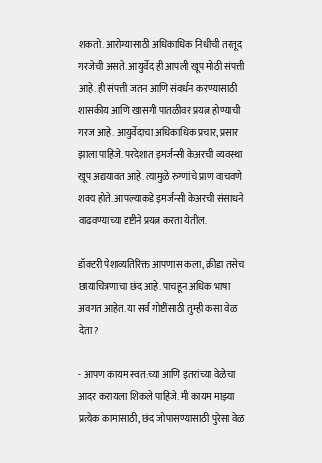शकतो. आरोग्यासाठी अधिकाधिक निधीची तरतूद गरजेची असते. आयुर्वेद ही आपली खूप मोठी संपत्ती आहे. ही संपत्ती जतन आणि संवर्धन करण्यासाठी शासकीय आणि खासगी पातळीवर प्रयत्न होण्याची गरज आहे. आयुर्वेदाचा अधिकाधिक प्रचार, प्रसार झाला पाहिजे. परदेशात इमर्जन्सी केअरची व्यवस्था खूप अद्ययावत आहे. त्यामुळे रुग्णांचे प्राण वाचवणे शक्य होते. आपल्याकडे इमर्जन्सी केअरची संसाधने वाढवण्याच्या दृष्टीने प्रयत्न करता येतील.

डॉक्टरी पेशाव्यतिरिक्त आपणास कला, क्रीडा तसेच छायाचित्रणाचा छंद आहे. पाचहून अधिक भाषा अवगत आहेत. या सर्व गोष्टींसाठी तुम्ही कसा वेळ देता?

- आपण कायम स्वत:च्या आणि इतरांच्या वेळेचा आदर करायला शिकले पाहिजे. मी कायम माझ्या प्रत्येक कामासाठी, छंद जोपासण्यासाठी पुरेसा वेळ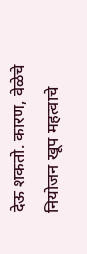देऊ शकतो. कारण, वेळेचे नियोजन खूप महत्वाचे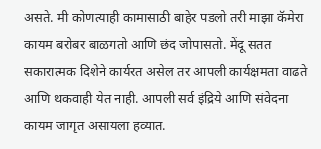असते. मी कोणत्याही कामासाठी बाहेर पडलो तरी माझा कॅमेरा कायम बरोबर बाळगतो आणि छंद जोपासतो. मेंदू सतत सकारात्मक दिशेने कार्यरत असेल तर आपली कार्यक्षमता वाढते आणि थकवाही येत नाही. आपली सर्व इंद्रिये आणि संवेदना कायम जागृत असायला हव्यात.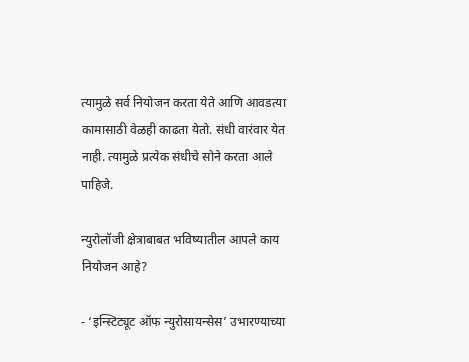त्यामुळे सर्व नियोजन करता येते आणि आवडत्या कामासाठी वेळही काढता येतो. संधी वारंवार येत नाही. त्यामुळे प्रत्येक संधीचे सोने करता आले पाहिजे.

न्युरोलॉजी क्षेत्राबाबत भविष्यातील आपले काय नियोजन आहे?

- ‘इन्स्टिट्यूट ऑफ न्युरोसायन्सेस’ उभारण्याच्या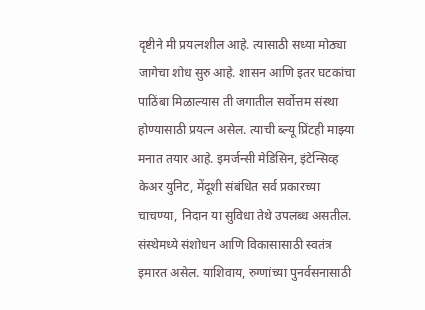दृष्टीने मी प्रयत्नशील आहे. त्यासाठी सध्या मोठ्या जागेचा शोध सुरु आहे. शासन आणि इतर घटकांचा पाठिंबा मिळाल्यास ती जगातील सर्वोत्तम संस्था होण्यासाठी प्रयत्न असेल. त्याची ब्ल्यू प्रिंटही माझ्या मनात तयार आहे. इमर्जन्सी मेडिसिन, इंटेन्सिव्ह केअर युनिट, मेंदूशी संबंधित सर्व प्रकारच्या चाचण्या, निदान या सुविधा तेथे उपलब्ध असतील. संस्थेमध्ये संशोधन आणि विकासासाठी स्वतंत्र इमारत असेल. याशिवाय, रुग्णांच्या पुनर्वसनासाठी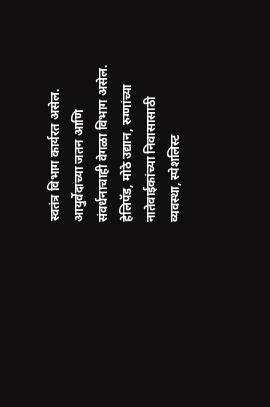स्वतंत्र विभाग कार्यरत असेल. आयुर्वेदाच्या जतन आणि संवर्धनाचाही वेगळा विभाग असेल. हेलिपॅड, मोठे उद्यान, रुग्णांच्या नातेवाईकांच्या निवासासाठी व्यवस्था, स्पेशलिस्ट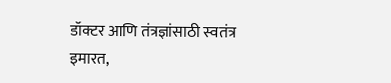डॉक्टर आणि तंत्रज्ञांसाठी स्वतंत्र इमारत,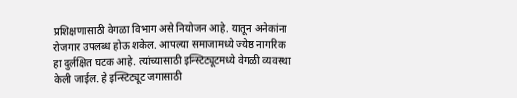प्रशिक्षणासाठी वेगळा विभाग असे नियोजन आहे. यातून अनेकांना रोजगार उपलब्ध होऊ शकेल. आपल्या समाजामध्ये ज्येष्ठ नागरिक हा दुर्लक्षित घटक आहे. त्यांच्यासाठी इन्स्टिट्यूटमध्ये वेगळी व्यवस्था केली जाईल. हे इन्स्टिट्यूट जगासाठी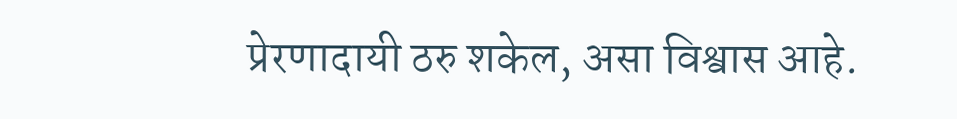प्रेरणादायी ठरु शकेल, असा विश्वास आहे.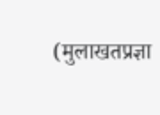(मुलाखतप्रज्ञा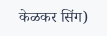केळकर सिंग)